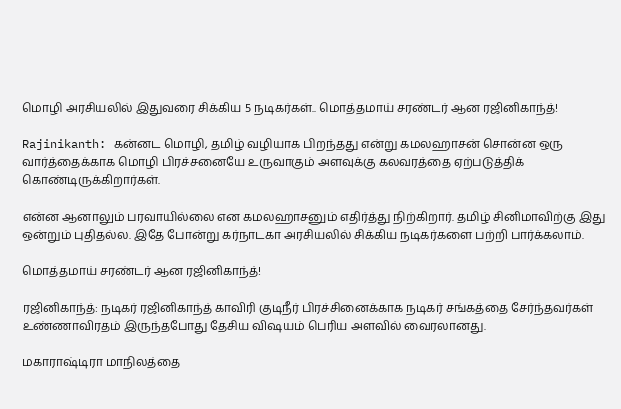மொழி அரசியலில் இதுவரை சிக்கிய 5 நடிகர்கள்.. மொத்தமாய் சரண்டர் ஆன ரஜினிகாந்த்!

Rajinikanth: கன்னட மொழி, தமிழ் வழியாக பிறந்தது என்று கமலஹாசன் சொன்ன ஒரு வார்த்தைக்காக மொழி பிரச்சனையே உருவாகும் அளவுக்கு கலவரத்தை ஏற்படுத்திக் கொண்டிருக்கிறார்கள்.

என்ன ஆனாலும் பரவாயில்லை என கமலஹாசனும் எதிர்த்து நிற்கிறார். தமிழ் சினிமாவிற்கு இது ஒன்றும் புதிதல்ல. இதே போன்று கர்நாடகா அரசியலில் சிக்கிய நடிகர்களை பற்றி பார்க்கலாம்.

மொத்தமாய் சரண்டர் ஆன ரஜினிகாந்த்!

ரஜினிகாந்த்: நடிகர் ரஜினிகாந்த் காவிரி குடிநீர் பிரச்சினைக்காக நடிகர் சங்கத்தை சேர்ந்தவர்கள் உண்ணாவிரதம் இருந்தபோது தேசிய விஷயம் பெரிய அளவில் வைரலானது.

மகாராஷ்டிரா மாநிலத்தை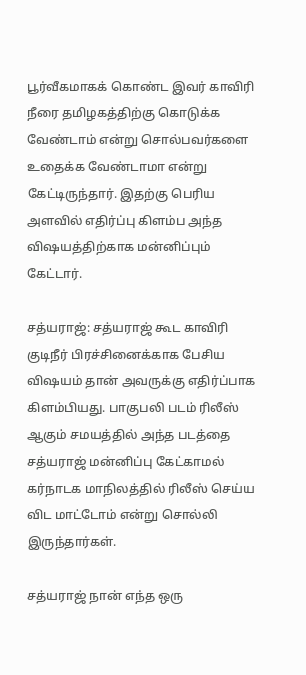பூர்வீகமாகக் கொண்ட இவர் காவிரி நீரை தமிழகத்திற்கு கொடுக்க வேண்டாம் என்று சொல்பவர்களை உதைக்க வேண்டாமா என்று கேட்டிருந்தார். இதற்கு பெரிய அளவில் எதிர்ப்பு கிளம்ப அந்த விஷயத்திற்காக மன்னிப்பும் கேட்டார்.

சத்யராஜ்: சத்யராஜ் கூட காவிரி குடிநீர் பிரச்சினைக்காக பேசிய விஷயம் தான் அவருக்கு எதிர்ப்பாக கிளம்பியது. பாகுபலி படம் ரிலீஸ் ஆகும் சமயத்தில் அந்த படத்தை சத்யராஜ் மன்னிப்பு கேட்காமல் கர்நாடக மாநிலத்தில் ரிலீஸ் செய்ய விட மாட்டோம் என்று சொல்லி இருந்தார்கள்.

சத்யராஜ் நான் எந்த ஒரு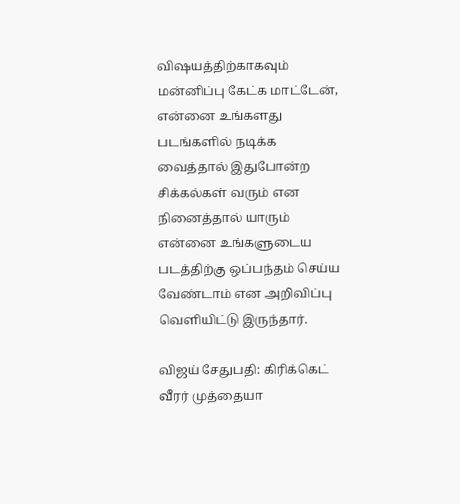விஷயத்திற்காகவும் மன்னிப்பு கேட்க மாட்டேன், என்னை உங்களது படங்களில் நடிக்க வைத்தால் இதுபோன்ற சிக்கல்கள் வரும் என நினைத்தால் யாரும் என்னை உங்களுடைய படத்திற்கு ஒப்பந்தம் செய்ய வேண்டாம் என அறிவிப்பு வெளியிட்டு இருந்தார்.

விஜய் சேதுபதி: கிரிக்கெட் வீரர் முத்தையா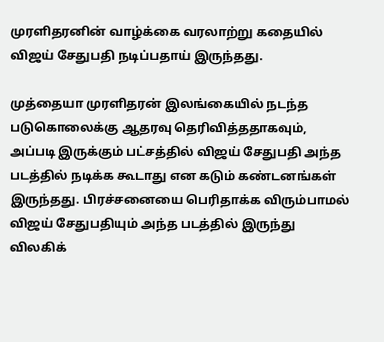முரளிதரனின் வாழ்க்கை வரலாற்று கதையில் விஜய் சேதுபதி நடிப்பதாய் இருந்தது.

முத்தையா முரளிதரன் இலங்கையில் நடந்த படுகொலைக்கு ஆதரவு தெரிவித்ததாகவும், அப்படி இருக்கும் பட்சத்தில் விஜய் சேதுபதி அந்த படத்தில் நடிக்க கூடாது என கடும் கண்டனங்கள் இருந்தது. பிரச்சனையை பெரிதாக்க விரும்பாமல் விஜய் சேதுபதியும் அந்த படத்தில் இருந்து விலகிக்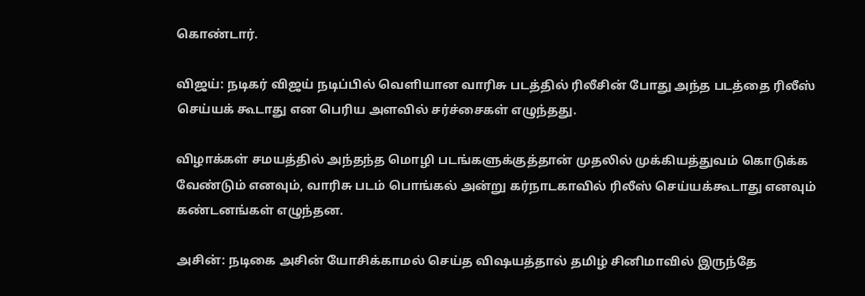கொண்டார்.

விஜய்: நடிகர் விஜய் நடிப்பில் வெளியான வாரிசு படத்தில் ரிலீசின் போது அந்த படத்தை ரிலீஸ் செய்யக் கூடாது என பெரிய அளவில் சர்ச்சைகள் எழுந்தது.

விழாக்கள் சமயத்தில் அந்தந்த மொழி படங்களுக்குத்தான் முதலில் முக்கியத்துவம் கொடுக்க வேண்டும் எனவும், வாரிசு படம் பொங்கல் அன்று கர்நாடகாவில் ரிலீஸ் செய்யக்கூடாது எனவும் கண்டனங்கள் எழுந்தன.

அசின்: நடிகை அசின் யோசிக்காமல் செய்த விஷயத்தால் தமிழ் சினிமாவில் இருந்தே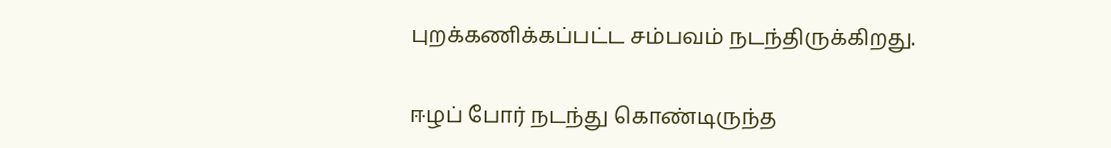புறக்கணிக்கப்பட்ட சம்பவம் நடந்திருக்கிறது.

ஈழப் போர் நடந்து கொண்டிருந்த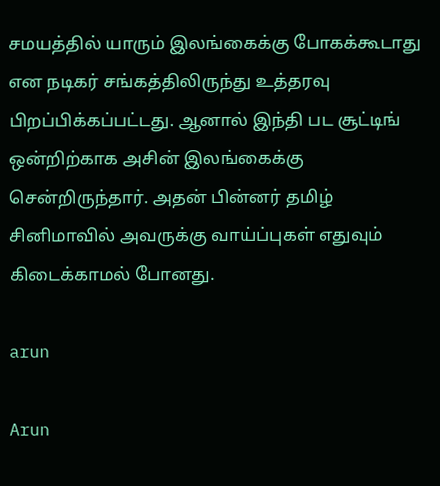சமயத்தில் யாரும் இலங்கைக்கு போகக்கூடாது என நடிகர் சங்கத்திலிருந்து உத்தரவு பிறப்பிக்கப்பட்டது. ஆனால் இந்தி பட சூட்டிங் ஒன்றிற்காக அசின் இலங்கைக்கு சென்றிருந்தார். அதன் பின்னர் தமிழ் சினிமாவில் அவருக்கு வாய்ப்புகள் எதுவும் கிடைக்காமல் போனது.

arun

Arun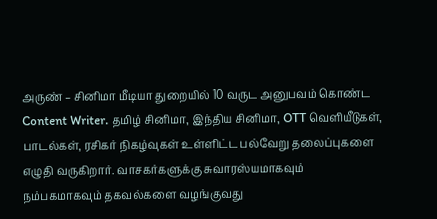அருண் – சினிமா மீடியா துறையில் 10 வருட அனுபவம் கொண்ட Content Writer. தமிழ் சினிமா, இந்திய சினிமா, OTT வெளியீடுகள், பாடல்கள், ரசிகர் நிகழ்வுகள் உள்ளிட்ட பல்வேறு தலைப்புகளை எழுதி வருகிறார். வாசகர்களுக்கு சுவாரஸ்யமாகவும் நம்பகமாகவும் தகவல்களை வழங்குவது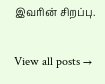இவரின் சிறப்பு.

View all posts →